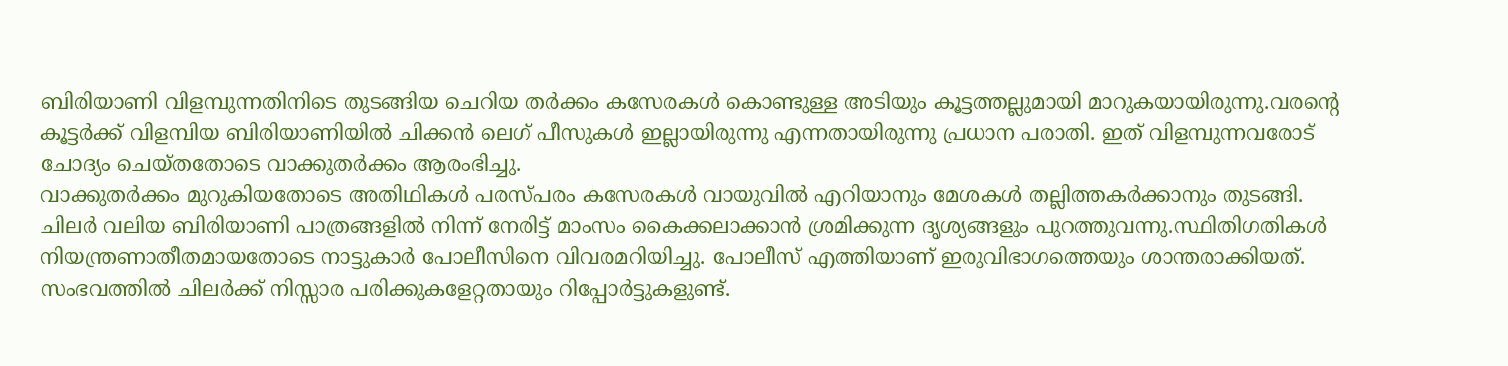ബിരിയാണി വിളമ്പുന്നതിനിടെ തുടങ്ങിയ ചെറിയ തർക്കം കസേരകൾ കൊണ്ടുള്ള അടിയും കൂട്ടത്തല്ലുമായി മാറുകയായിരുന്നു.വരന്റെ കൂട്ടർക്ക് വിളമ്പിയ ബിരിയാണിയിൽ ചിക്കൻ ലെഗ് പീസുകൾ ഇല്ലായിരുന്നു എന്നതായിരുന്നു പ്രധാന പരാതി. ഇത് വിളമ്പുന്നവരോട് ചോദ്യം ചെയ്തതോടെ വാക്കുതർക്കം ആരംഭിച്ചു.
വാക്കുതർക്കം മുറുകിയതോടെ അതിഥികൾ പരസ്പരം കസേരകൾ വായുവിൽ എറിയാനും മേശകൾ തല്ലിത്തകർക്കാനും തുടങ്ങി. ചിലർ വലിയ ബിരിയാണി പാത്രങ്ങളിൽ നിന്ന് നേരിട്ട് മാംസം കൈക്കലാക്കാൻ ശ്രമിക്കുന്ന ദൃശ്യങ്ങളും പുറത്തുവന്നു.സ്ഥിതിഗതികൾ നിയന്ത്രണാതീതമായതോടെ നാട്ടുകാർ പോലീസിനെ വിവരമറിയിച്ചു. പോലീസ് എത്തിയാണ് ഇരുവിഭാഗത്തെയും ശാന്തരാക്കിയത്. സംഭവത്തിൽ ചിലർക്ക് നിസ്സാര പരിക്കുകളേറ്റതായും റിപ്പോർട്ടുകളുണ്ട്.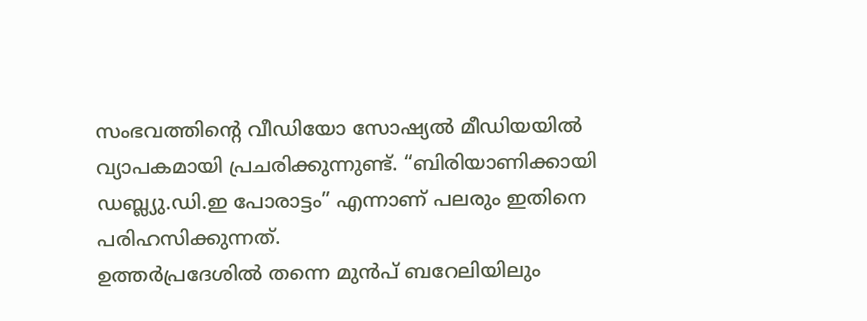സംഭവത്തിന്റെ വീഡിയോ സോഷ്യൽ മീഡിയയിൽ വ്യാപകമായി പ്രചരിക്കുന്നുണ്ട്. “ബിരിയാണിക്കായി ഡബ്ല്യു.ഡി.ഇ പോരാട്ടം” എന്നാണ് പലരും ഇതിനെ പരിഹസിക്കുന്നത്.
ഉത്തർപ്രദേശിൽ തന്നെ മുൻപ് ബറേലിയിലും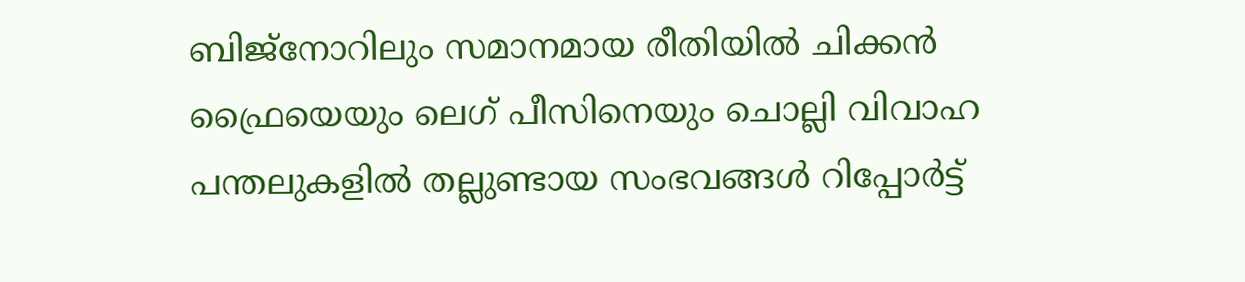ബിജ്നോറിലും സമാനമായ രീതിയിൽ ചിക്കൻ ഫ്രൈയെയും ലെഗ് പീസിനെയും ചൊല്ലി വിവാഹ പന്തലുകളിൽ തല്ലുണ്ടായ സംഭവങ്ങൾ റിപ്പോർട്ട്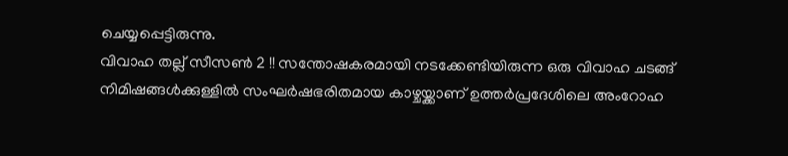ചെയ്യപ്പെട്ടിരുന്നു.
വിവാഹ തല്ല് സീസൺ 2 !! സന്തോഷകരമായി നടക്കേണ്ടിയിരുന്ന ഒരു വിവാഹ ചടങ്ങ് നിമിഷങ്ങൾക്കുള്ളിൽ സംഘർഷഭരിതമായ കാഴ്ചയ്ക്കാണ് ഉത്തർപ്രദേശിലെ അംറോഹ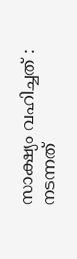സാക്ഷ്യം വഹിച്ചത് : നടന്നത്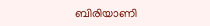ബിരിയാണി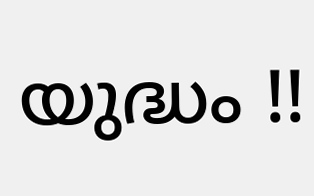യുദ്ധം !!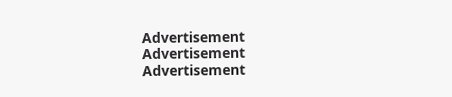Advertisement
Advertisement
Advertisement